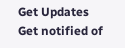Get Updates
Get notified of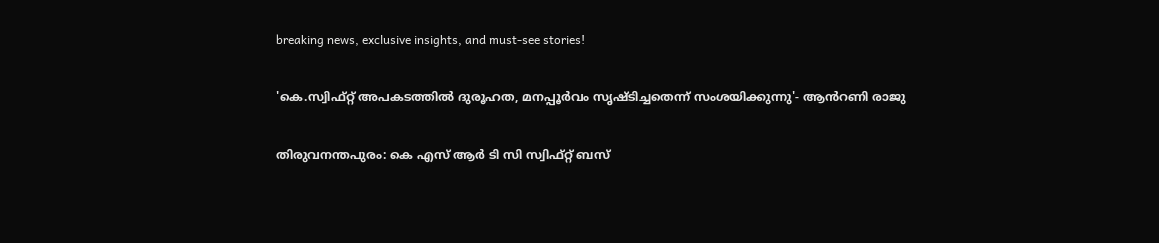breaking news, exclusive insights, and must-see stories!

'കെ.സ്വിഫ്റ്റ് അപകടത്തില്‍ ദുരൂഹത, മനപ്പൂർവം സൃഷ്ടിച്ചതെന്ന് സംശയിക്കുന്നു'- ആൻറണി രാജു

തിരുവനന്തപുരം: കെ എസ് ആർ ടി സി സ്വിഫ്റ്റ് ബസ്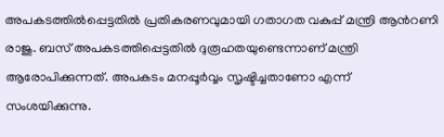അപകടത്തിൽപ്പെട്ടതിൽ പ്രതികരണവുമായി ഗതാഗത വകുപ്പ് മന്ത്രി ആൻറണി രാജു. ബസ് അപകടത്തിപ്പെട്ടതിൽ ദുരൂഹതയുണ്ടെന്നാണ് മന്ത്രി ആരോപിക്കുന്നത്. അപകടം മനപ്പൂർവ്വം സൃഷ്ടിച്ചതാണോ എന്ന് സംശയിക്കുന്നു.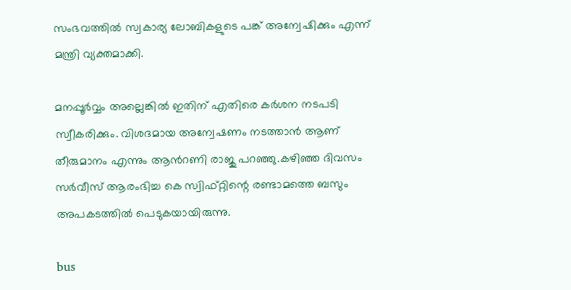സംഭവത്തിൽ സ്വകാര്യ ലോബികളുടെ പങ്ക് അന്വേഷിക്കും എന്ന് മന്ത്രി വ്യക്തമാക്കി.

മനപ്പൂർവ്വം അല്ലെങ്കിൽ ഇതിന് എതിരെ കർശന നടപടി സ്വീകരിക്കും. വിശദമായ അന്വേഷണം നടത്താൻ ആണ് തീരുമാനം എന്നും ആൻറണി രാജു പറഞ്ഞു.കഴിഞ്ഞ ദിവസം സർവീസ് ആരംഭിച്ച കെ സ്വിഫ്റ്റിന്റെ രണ്ടാമത്തെ ബസും അപകടത്തിൽ പെടുകയായിരുന്നു.

bus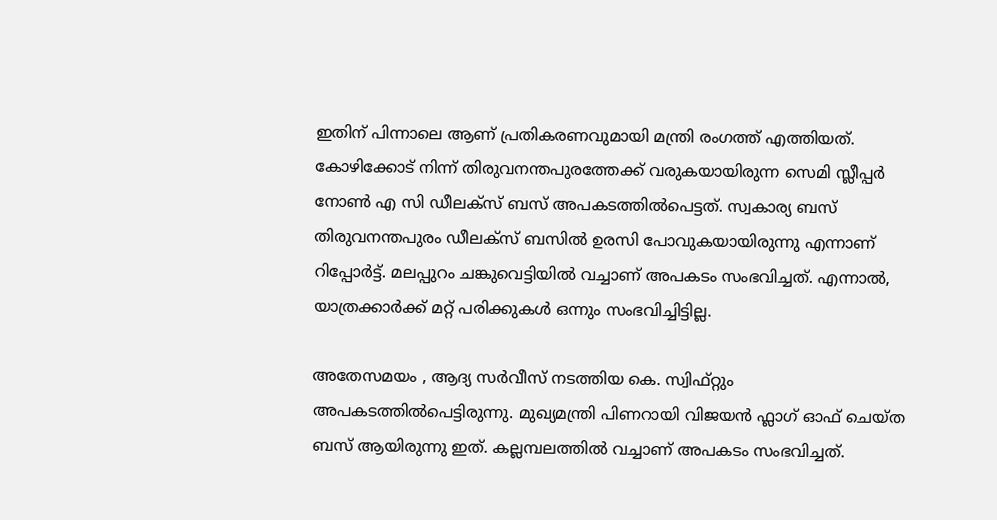ഇതിന് പിന്നാലെ ആണ് പ്രതികരണവുമായി മന്ത്രി രംഗത്ത് എത്തിയത്. കോഴിക്കോട് നിന്ന് തിരുവനന്തപുരത്തേക്ക് വരുകയായിരുന്ന സെമി സ്ലീപ്പർ നോൺ എ സി ഡീലക്സ് ബസ് അപകടത്തിൽപെട്ടത്. സ്വകാര്യ ബസ് തിരുവനന്തപുരം ഡീലക്സ് ബസിൽ ഉരസി പോവുകയായിരുന്നു എന്നാണ് റിപ്പോർട്ട്. മലപ്പുറം ചങ്കുവെട്ടിയിൽ വച്ചാണ് അപകടം സംഭവിച്ചത്. എന്നാൽ, യാത്രക്കാർക്ക് മറ്റ് പരിക്കുകൾ ഒന്നും സംഭവിച്ചിട്ടില്ല.

അതേസമയം , ആദ്യ സർവീസ് നടത്തിയ കെ. സ്വിഫ്റ്റും അപകടത്തിൽപെട്ടിരുന്നു. മുഖ്യമന്ത്രി പിണറായി വിജയൻ ഫ്ലാഗ് ഓഫ് ചെയ്ത ബസ് ആയിരുന്നു ഇത്. കല്ലമ്പലത്തിൽ വച്ചാണ് അപകടം സംഭവിച്ചത്.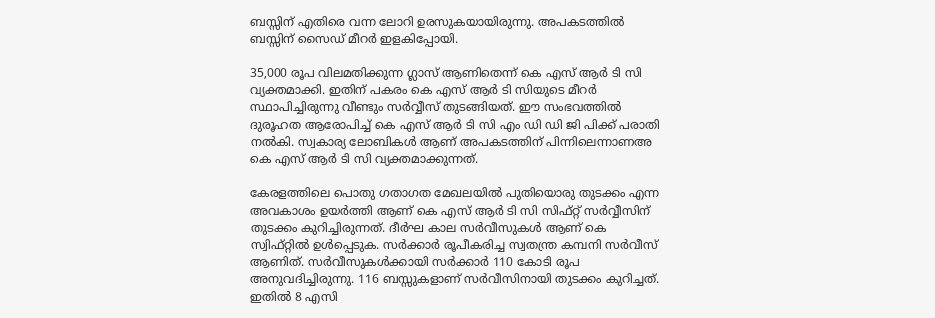ബസ്സിന് എതിരെ വന്ന ലോറി ഉരസുകയായിരുന്നു. അപകടത്തിൽ ബസ്സിന് സൈഡ് മീറർ ഇളകിപ്പോയി.

35,000 രൂപ വിലമതിക്കുന്ന ഗ്ലാസ് ആണിതെന്ന് കെ എസ് ആർ ടി സി വ്യക്തമാക്കി. ഇതിന് പകരം കെ എസ് ആർ ടി സിയുടെ മീറർ സ്ഥാപിച്ചിരുന്നു വീണ്ടും സർവ്വീസ് തുടങ്ങിയത്. ഈ സംഭവത്തിൽ ദുരൂഹത ആരോപിച്ച് കെ എസ് ആർ ടി സി എം ഡി ഡി ജി പിക്ക് പരാതി നൽകി. സ്വകാര്യ ലോബികൾ ആണ് അപകടത്തിന് പിന്നിലെന്നാണഅ കെ എസ് ആർ ടി സി വ്യക്തമാക്കുന്നത്.

കേരളത്തിലെ പൊതു ഗതാഗത മേഖലയിൽ പുതിയൊരു തുടക്കം എന്ന അവകാശം ഉയർത്തി ആണ് കെ എസ് ആർ ടി സി സിഫ്റ്റ് സർവ്വീസിന് തുടക്കം കുറിച്ചിരുന്നത്. ദീർഘ കാല സർവീസുകൾ ആണ് കെ സ്വിഫ്റ്റിൽ ഉൾപ്പെടുക. സർക്കാർ രൂപീകരിച്ച സ്വതന്ത്ര കമ്പനി സർവീസ് ആണിത്. സർവീസുകൾക്കായി സർക്കാർ 110 കോടി രൂപ അനുവദിച്ചിരുന്നു. 116 ബസ്സുകളാണ് സർവീസിനായി തുടക്കം കുറിച്ചത്. ഇതിൽ 8 എസി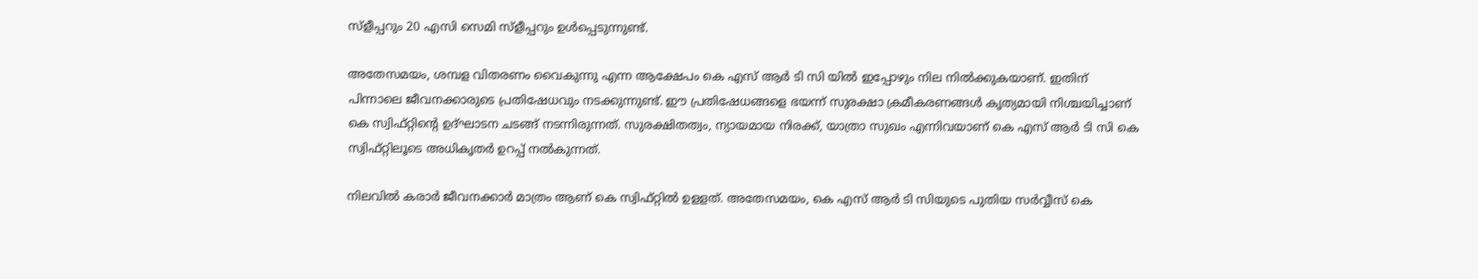സ്ളീപ്പറും 20 എസി സെമി സ്ളീപ്പറും ഉൾപ്പെടുന്നുണ്ട്.

അതേസമയം, ശമ്പള വിതരണം വൈകുന്നു എന്ന ആക്ഷേപം കെ എസ് ആർ ടി സി യിൽ ഇപ്പോഴും നില നിൽക്കുകയാണ്. ഇതിന് പിന്നാലെ ജീവനക്കാരുടെ പ്രതിഷേധവും നടക്കുന്നുണ്ട്. ഈ പ്രതിഷേധങ്ങളെ ഭയന്ന് സുരക്ഷാ ക്രമീകരണങ്ങൾ കൃത്യമായി നിശ്ചയിച്ചാണ് കെ സ്വിഫ്റ്റിന്റെ ഉദ്ഘാടന ചടങ്ങ് നടന്നിരുന്നത്. സുരക്ഷിതത്വം, ന്യായമായ നിരക്ക്, യാത്രാ സുഖം എന്നിവയാണ് കെ എസ് ആർ ടി സി കെ സ്വിഫ്റ്റിലൂടെ അധികൃതർ ഉറപ്പ് നൽകുന്നത്.

നിലവിൽ കരാര്‍ ജീവനക്കാർ മാത്രം ആണ് കെ സ്വിഫ്റ്റിൽ ഉളളത്. അതേസമയം, കെ എസ് ആർ ടി സിയുടെ പുതിയ സർവ്വീസ് കെ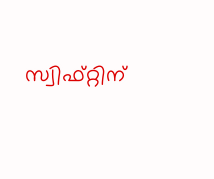സ്വിഫ്റ്റിന്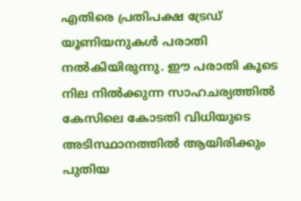എതിരെ പ്രതിപക്ഷ ട്രേഡ് യൂണിയനുകൾ പരാതി നൽകിയിരുന്നു. ഈ പരാതി കൂടെ നില നിൽക്കുന്ന സാഹചര്യത്തിൽ കേസിലെ കോടതി വിധിയുടെ അടിസ്ഥാനത്തിൽ ആയിരിക്കും പുതിയ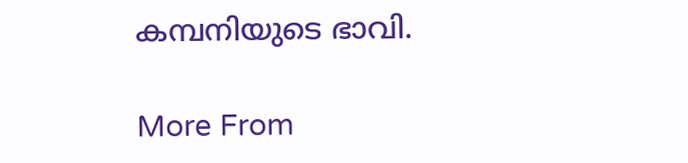കമ്പനിയുടെ ഭാവി.

More From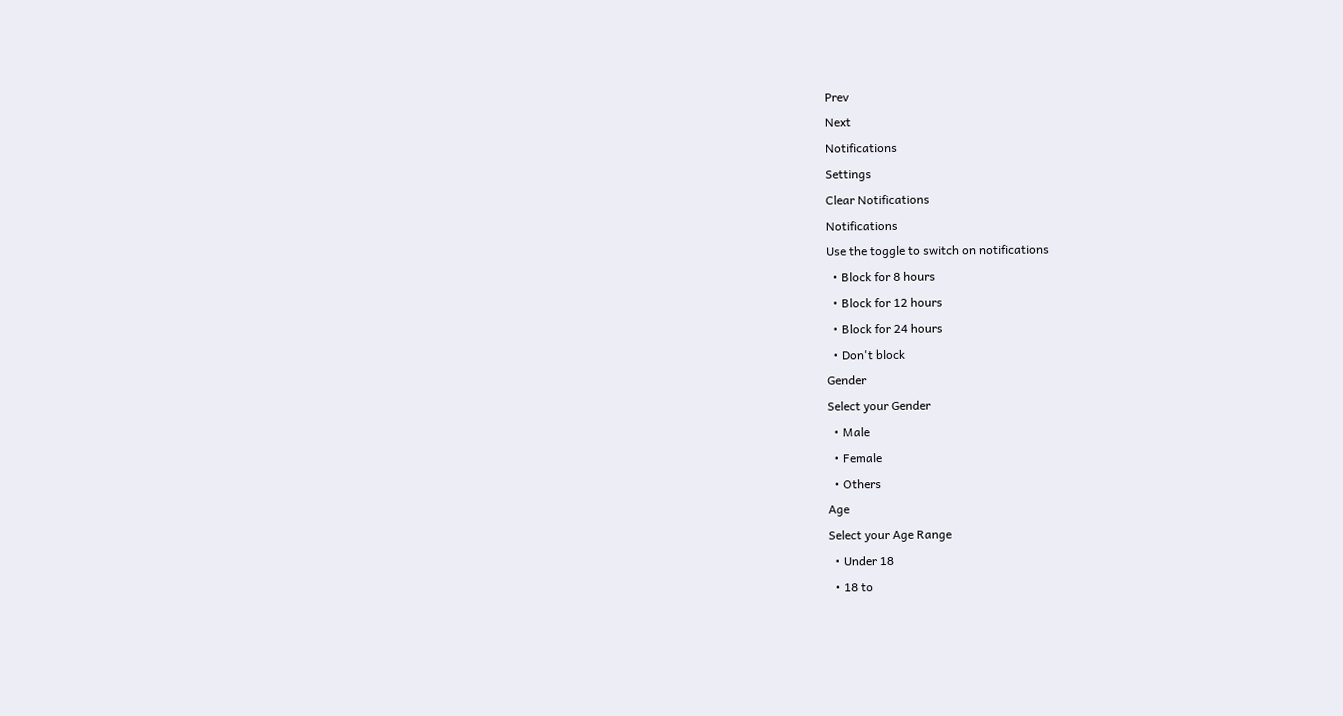Prev
Next
Notifications
Settings
Clear Notifications
Notifications
Use the toggle to switch on notifications
  • Block for 8 hours
  • Block for 12 hours
  • Block for 24 hours
  • Don't block
Gender
Select your Gender
  • Male
  • Female
  • Others
Age
Select your Age Range
  • Under 18
  • 18 to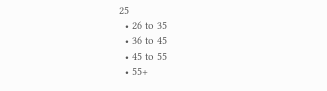25
  • 26 to 35
  • 36 to 45
  • 45 to 55
  • 55+